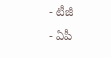- టీజీ
- ఏపీ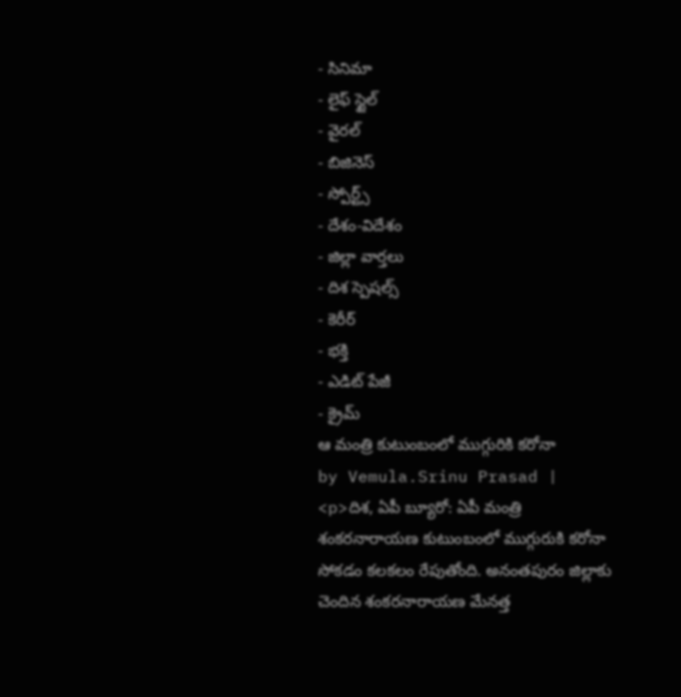- సినిమా
- లైఫ్ స్టైల్
- వైరల్
- బిజినెస్
- స్పోర్ట్స్
- దేశం-విదేశం
- జిల్లా వార్తలు
- దిశ స్పెషల్స్
- కెరీర్
- భక్తి
- ఎడిట్ పేజీ
- క్రైమ్
ఆ మంత్రి కుటుంబంలో ముగ్గురికి కరోనా
by Vemula.Srinu Prasad |
<p>దిశ, ఏపీ బ్యూరో: ఏపీ మంత్రి శంకరనారాయణ కుటుంబంలో ముగ్గురుకి కరోనా సోకడం కలకలం రేపుతోంది. అనంతపురం జిల్లాకు చెందిన శంకరనారాయణ మేనత్త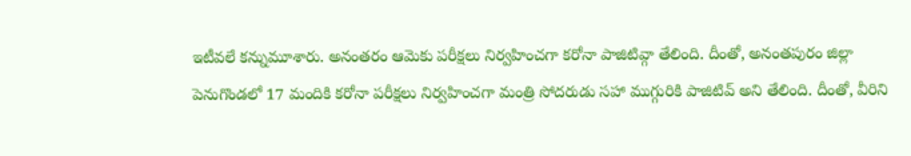ఇటీవలే కన్నుమూశారు. అనంతరం ఆమెకు పరీక్షలు నిర్వహించగా కరోనా పాజిటివ్గా తేలింది. దీంతో, అనంతపురం జిల్లా పెనుగొండలో 17 మందికి కరోనా పరీక్షలు నిర్వహించగా మంత్రి సోదరుడు సహా ముగ్గురికి పాజిటివ్ అని తేలింది. దీంతో, వీరిని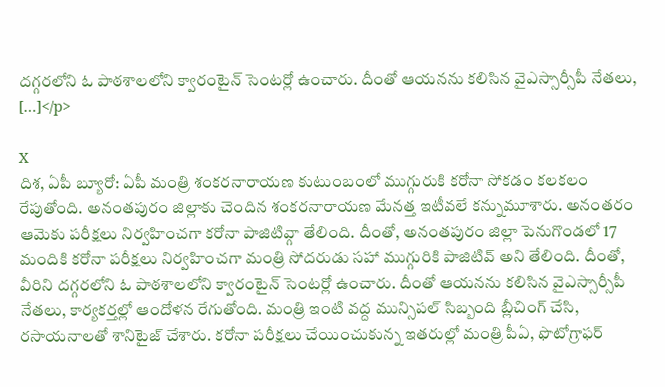దగ్గరలోని ఓ పాఠశాలలోని క్వారంటైన్ సెంటర్లో ఉంచారు. దీంతో ఆయనను కలిసిన వైఎస్సార్సీపీ నేతలు, […]</p>

X
దిశ, ఏపీ బ్యూరో: ఏపీ మంత్రి శంకరనారాయణ కుటుంబంలో ముగ్గురుకి కరోనా సోకడం కలకలం రేపుతోంది. అనంతపురం జిల్లాకు చెందిన శంకరనారాయణ మేనత్త ఇటీవలే కన్నుమూశారు. అనంతరం ఆమెకు పరీక్షలు నిర్వహించగా కరోనా పాజిటివ్గా తేలింది. దీంతో, అనంతపురం జిల్లా పెనుగొండలో 17 మందికి కరోనా పరీక్షలు నిర్వహించగా మంత్రి సోదరుడు సహా ముగ్గురికి పాజిటివ్ అని తేలింది. దీంతో, వీరిని దగ్గరలోని ఓ పాఠశాలలోని క్వారంటైన్ సెంటర్లో ఉంచారు. దీంతో ఆయనను కలిసిన వైఎస్సార్సీపీ నేతలు, కార్యకర్తల్లో ఆందోళన రేగుతోంది. మంత్రి ఇంటి వద్ద మున్సిపల్ సిబ్బంది బ్లీచింగ్ చేసి, రసాయనాలతో శానిటైజ్ చేశారు. కరోనా పరీక్షలు చేయించుకున్న ఇతరుల్లో మంత్రి పీఏ, ఫొటోగ్రాఫర్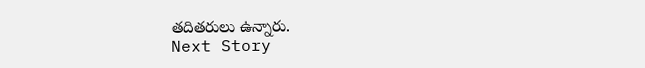తదితరులు ఉన్నారు.
Next Story